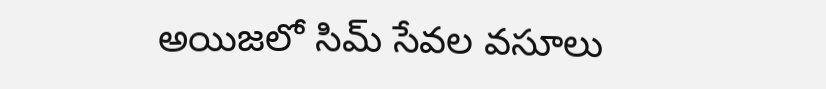అయిజలో సిమ్ సేవల వసూలు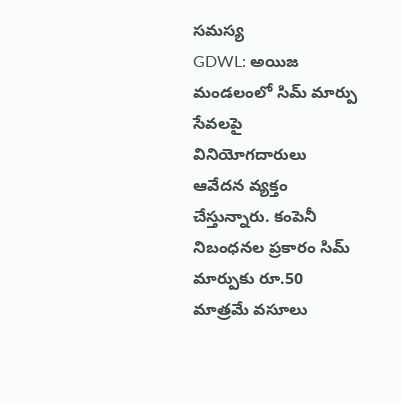సమస్య
GDWL: అయిజ మండలంలో సిమ్ మార్పు సేవలపై వినియోగదారులు ఆవేదన వ్యక్తం చేస్తున్నారు. కంపెనీ నిబంధనల ప్రకారం సిమ్ మార్పుకు రూ.50 మాత్రమే వసూలు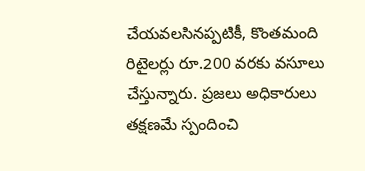చేయవలసినప్పటికీ, కొంతమంది రిటైలర్లు రూ.200 వరకు వసూలు చేస్తున్నారు. ప్రజలు అధికారులు తక్షణమే స్పందించి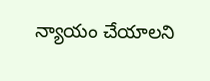న్యాయం చేయాలని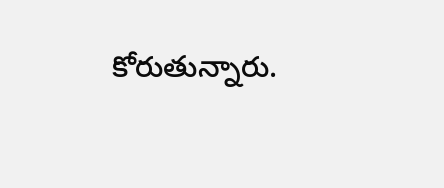కోరుతున్నారు.